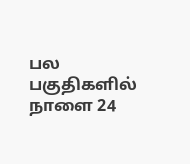பல பகுதிகளில் நாளை 24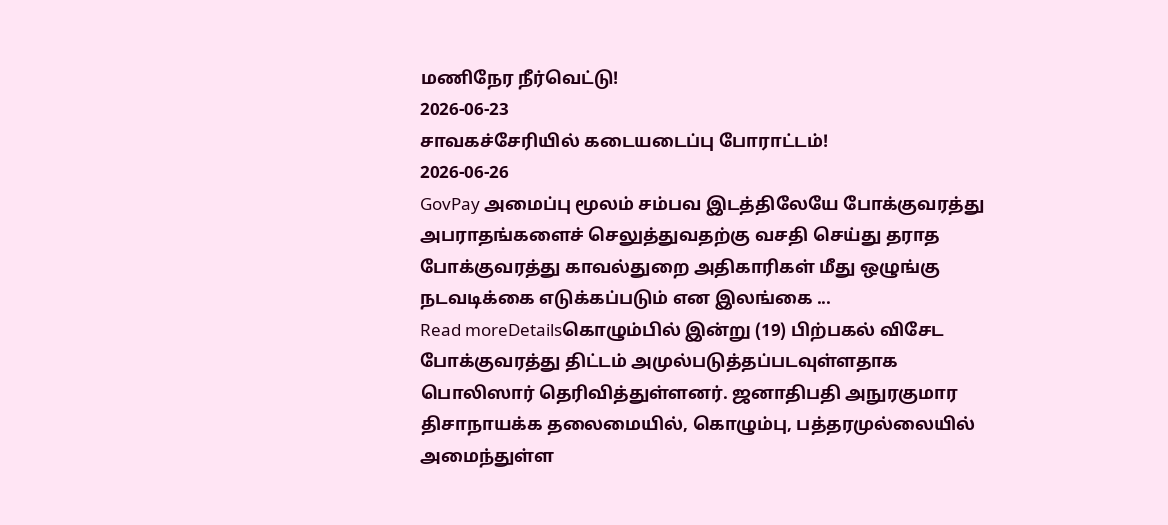மணிநேர நீர்வெட்டு!
2026-06-23
சாவகச்சேரியில் கடையடைப்பு போராட்டம்!
2026-06-26
GovPay அமைப்பு மூலம் சம்பவ இடத்திலேயே போக்குவரத்து அபராதங்களைச் செலுத்துவதற்கு வசதி செய்து தராத போக்குவரத்து காவல்துறை அதிகாரிகள் மீது ஒழுங்கு நடவடிக்கை எடுக்கப்படும் என இலங்கை ...
Read moreDetailsகொழும்பில் இன்று (19) பிற்பகல் விசேட போக்குவரத்து திட்டம் அமுல்படுத்தப்படவுள்ளதாக பொலிஸார் தெரிவித்துள்ளனர். ஜனாதிபதி அநுரகுமார திசாநாயக்க தலைமையில், கொழும்பு, பத்தரமுல்லையில் அமைந்துள்ள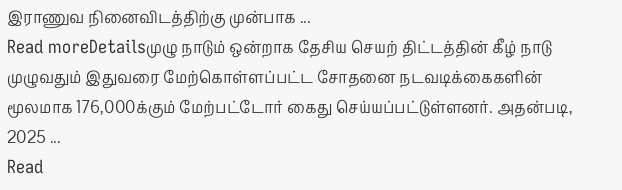இராணுவ நினைவிடத்திற்கு முன்பாக ...
Read moreDetailsமுழு நாடும் ஒன்றாக தேசிய செயற் திட்டத்தின் கீழ் நாடு முழுவதும் இதுவரை மேற்கொள்ளப்பட்ட சோதனை நடவடிக்கைகளின் மூலமாக 176,000க்கும் மேற்பட்டோர் கைது செய்யப்பட்டுள்ளனர். அதன்படி, 2025 ...
Read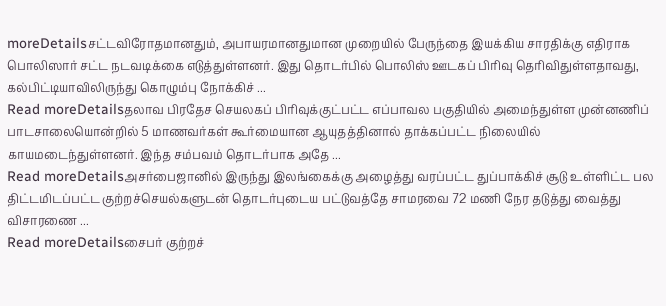moreDetailsசட்டவிரோதமானதும், அபாயரமானதுமான முறையில் பேருந்தை இயக்கிய சாரதிக்கு எதிராக பொலிஸார் சட்ட நடவடிக்கை எடுத்துள்ளனர். இது தொடர்பில் பொலிஸ் ஊடகப் பிரிவு தெரிவிதுள்ளதாவது, கல்பிட்டியாவிலிருந்து கொழும்பு நோக்கிச் ...
Read moreDetailsதலாவ பிரதேச செயலகப் பிரிவுக்குட்பட்ட எப்பாவல பகுதியில் அமைந்துள்ள முன்னணிப் பாடசாலையொன்றில் 5 மாணவர்கள் கூர்மையான ஆயுதத்தினால் தாக்கப்பட்ட நிலையில் காயமடைந்துள்ளனர். இந்த சம்பவம் தொடர்பாக அதே ...
Read moreDetailsஅசர்பைஜானில் இருந்து இலங்கைக்கு அழைத்து வரப்பட்ட துப்பாக்கிச் சூடு உள்ளிட்ட பல திட்டமிடப்பட்ட குற்றச்செயல்களுடன் தொடர்புடைய பட்டுவத்தே சாமரவை 72 மணி நேர தடுத்து வைத்து விசாரணை ...
Read moreDetailsசைபர் குற்றச்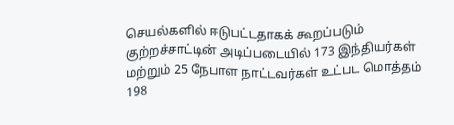செயல்களில் ஈடுபட்டதாகக் கூறப்படும் குற்றச்சாட்டின் அடிப்படையில் 173 இந்தியர்கள் மற்றும் 25 நேபாள நாட்டவர்கள் உட்பட மொத்தம் 198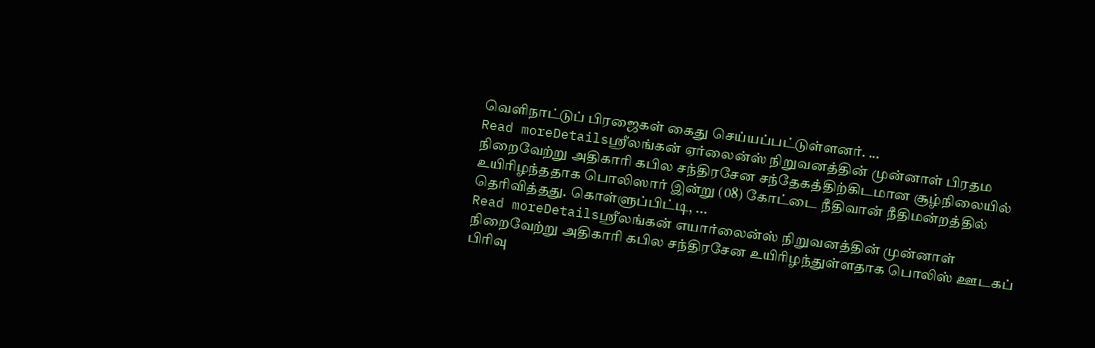வெளிநாட்டுப் பிரஜைகள் கைது செய்யப்பட்டுள்ளனர். ...
Read moreDetailsஸ்ரீலங்கன் ஏர்லைன்ஸ் நிறுவனத்தின் முன்னாள் பிரதம நிறைவேற்று அதிகாரி கபில சந்திரசேன சந்தேகத்திற்கிடமான சூழ்நிலையில் உயிரிழந்ததாக பொலிஸார் இன்று (08) கோட்டை நீதிவான் நீதிமன்றத்தில் தெரிவித்தது. கொள்ளுப்பிட்டி, ...
Read moreDetailsஸ்ரீலங்கன் எயார்லைன்ஸ் நிறுவனத்தின் முன்னாள் நிறைவேற்று அதிகாரி கபில சந்திரசேன உயிரிழந்துள்ளதாக பொலிஸ் ஊடகப் பிரிவு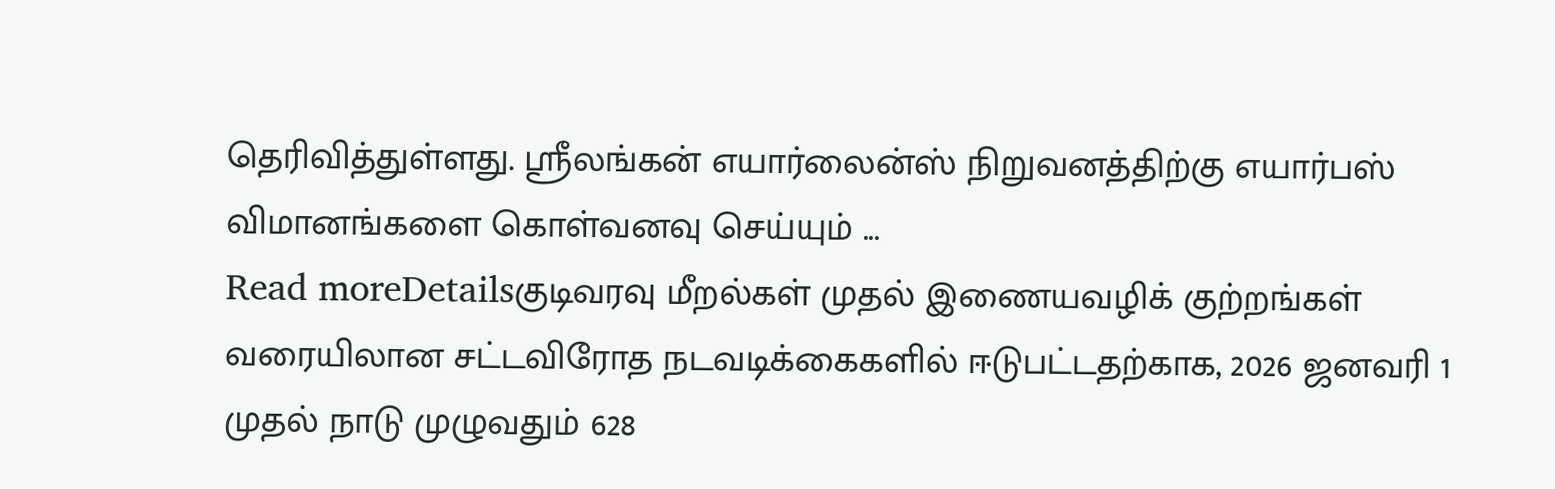தெரிவித்துள்ளது. ஸ்ரீலங்கன் எயார்லைன்ஸ் நிறுவனத்திற்கு எயார்பஸ் விமானங்களை கொள்வனவு செய்யும் ...
Read moreDetailsகுடிவரவு மீறல்கள் முதல் இணையவழிக் குற்றங்கள் வரையிலான சட்டவிரோத நடவடிக்கைகளில் ஈடுபட்டதற்காக, 2026 ஜனவரி 1 முதல் நாடு முழுவதும் 628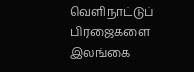வெளிநாட்டுப் பிரஜைகளை இலங்கை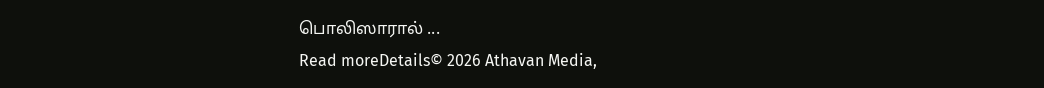பொலிஸாரால் ...
Read moreDetails© 2026 Athavan Media,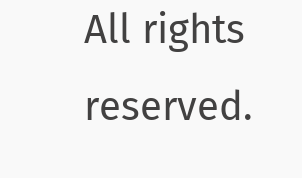All rights reserved.